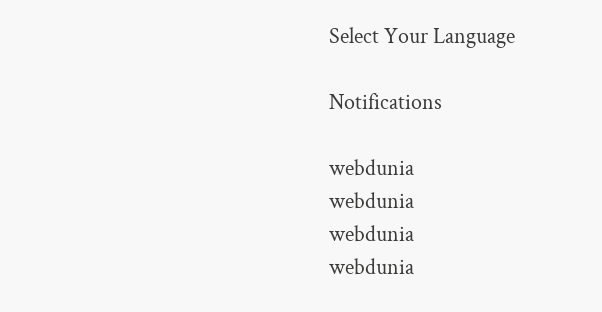Select Your Language

Notifications

webdunia
webdunia
webdunia
webdunia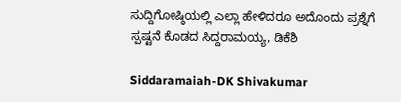ಸುದ್ದಿಗೋಷ್ಠಿಯಲ್ಲಿ ಎಲ್ಲಾ ಹೇಳಿದರೂ ಅದೊಂದು ಪ್ರಶ್ನೆಗೆ ಸ್ಪಷ್ಟನೆ ಕೊಡದ ಸಿದ್ದರಾಮಯ್ಯ, ಡಿಕೆಶಿ

Siddaramaiah-DK Shivakumar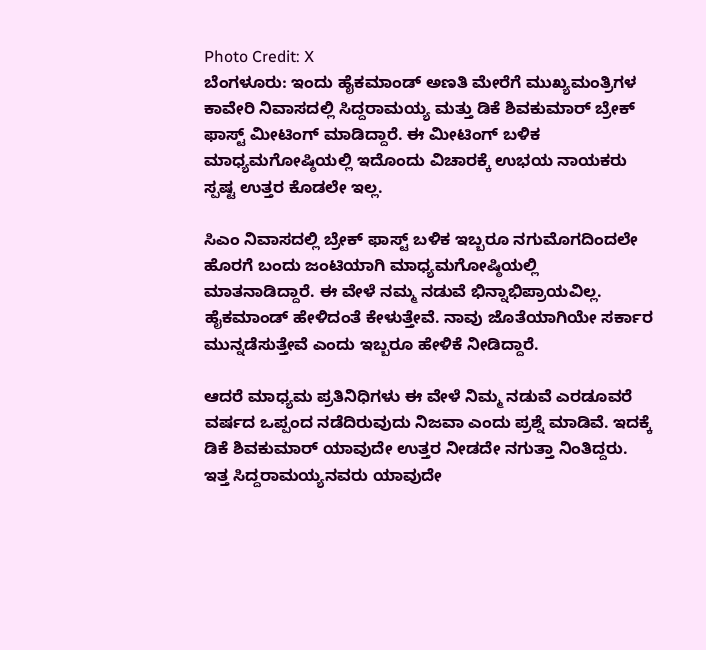Photo Credit: X
ಬೆಂಗಳೂರು: ಇಂದು ಹೈಕಮಾಂಡ್ ಅಣತಿ ಮೇರೆಗೆ ಮುಖ್ಯಮಂತ್ರಿಗಳ ಕಾವೇರಿ ನಿವಾಸದಲ್ಲಿ ಸಿದ್ದರಾಮಯ್ಯ ಮತ್ತು ಡಿಕೆ ಶಿವಕುಮಾರ್ ಬ್ರೇಕ್ ಫಾಸ್ಟ್ ಮೀಟಿಂಗ್ ಮಾಡಿದ್ದಾರೆ. ಈ ಮೀಟಿಂಗ್ ಬಳಿಕ ಮಾಧ್ಯಮಗೋಷ್ಠಿಯಲ್ಲಿ ಇದೊಂದು ವಿಚಾರಕ್ಕೆ ಉಭಯ ನಾಯಕರು ಸ್ಪಷ್ಟ ಉತ್ತರ ಕೊಡಲೇ ಇಲ್ಲ.

ಸಿಎಂ ನಿವಾಸದಲ್ಲಿ ಬ್ರೇಕ್ ಫಾಸ್ಟ್ ಬಳಿಕ ಇಬ್ಬರೂ ನಗುಮೊಗದಿಂದಲೇ ಹೊರಗೆ ಬಂದು ಜಂಟಿಯಾಗಿ ಮಾಧ್ಯಮಗೋಷ್ಠಿಯಲ್ಲಿ ಮಾತನಾಡಿದ್ದಾರೆ. ಈ ವೇಳೆ ನಮ್ಮ ನಡುವೆ ಭಿನ್ನಾಭಿಪ್ರಾಯವಿಲ್ಲ. ಹೈಕಮಾಂಡ್ ಹೇಳಿದಂತೆ ಕೇಳುತ್ತೇವೆ. ನಾವು ಜೊತೆಯಾಗಿಯೇ ಸರ್ಕಾರ ಮುನ್ನಡೆಸುತ್ತೇವೆ ಎಂದು ಇಬ್ಬರೂ ಹೇಳಿಕೆ ನೀಡಿದ್ದಾರೆ.

ಆದರೆ ಮಾಧ್ಯಮ ಪ್ರತಿನಿಧಿಗಳು ಈ ವೇಳೆ ನಿಮ್ಮ ನಡುವೆ ಎರಡೂವರೆ ವರ್ಷದ ಒಪ್ಪಂದ ನಡೆದಿರುವುದು ನಿಜವಾ ಎಂದು ಪ್ರಶ್ನೆ ಮಾಡಿವೆ. ಇದಕ್ಕೆ ಡಿಕೆ ಶಿವಕುಮಾರ್ ಯಾವುದೇ ಉತ್ತರ ನೀಡದೇ ನಗುತ್ತಾ ನಿಂತಿದ್ದರು. ಇತ್ತ ಸಿದ್ದರಾಮಯ್ಯನವರು ಯಾವುದೇ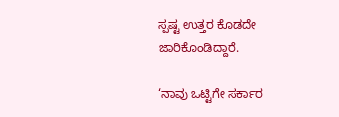ಸ್ಪಷ್ಟ ಉತ್ತರ ಕೊಡದೇ ಜಾರಿಕೊಂಡಿದ್ದಾರೆ.

‘ನಾವು ಒಟ್ಟಿಗೇ ಸರ್ಕಾರ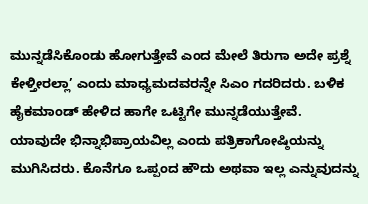ಮುನ್ನಡೆಸಿಕೊಂಡು ಹೋಗುತ್ತೇವೆ ಎಂದ ಮೇಲೆ ತಿರುಗಾ ಅದೇ ಪ್ರಶ್ನೆ ಕೇಳ್ತೀರಲ್ಲಾ’ ಎಂದು ಮಾಧ್ಯಮದವರನ್ನೇ ಸಿಎಂ ಗದರಿದರು. ಬಳಿಕ ಹೈಕಮಾಂಡ್ ಹೇಳಿದ ಹಾಗೇ ಒಟ್ಟಿಗೇ ಮುನ್ನಡೆಯುತ್ತೇವೆ. ಯಾವುದೇ ಭಿನ್ನಾಭಿಪ್ರಾಯವಿಲ್ಲ ಎಂದು ಪತ್ರಿಕಾಗೋಷ್ಠಿಯನ್ನು ಮುಗಿಸಿದರು. ಕೊನೆಗೂ ಒಪ್ಪಂದ ಹೌದು ಅಥವಾ ಇಲ್ಲ ಎನ್ನುವುದನ್ನು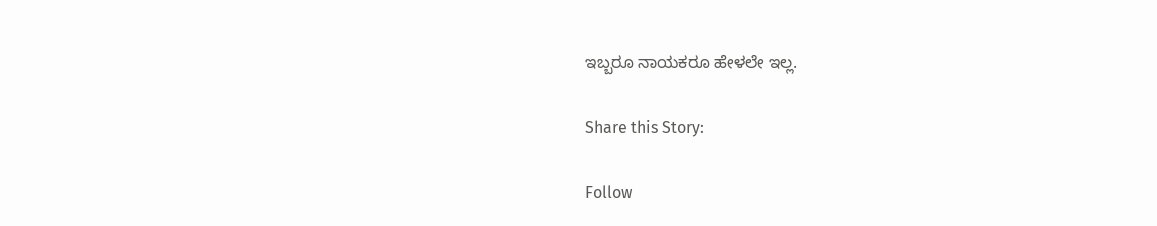ಇಬ್ಬರೂ ನಾಯಕರೂ ಹೇಳಲೇ ಇಲ್ಲ.

Share this Story:

Follow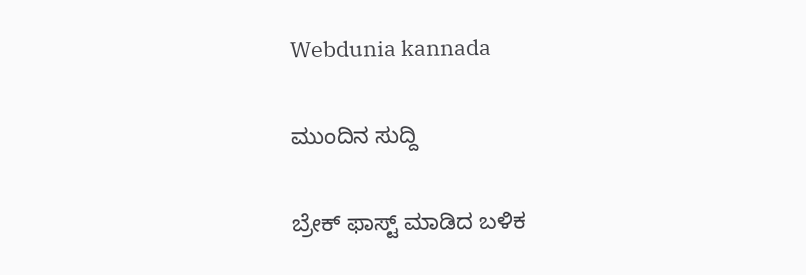Webdunia kannada

ಮುಂದಿನ ಸುದ್ದಿ

ಬ್ರೇಕ್ ಫಾಸ್ಟ್ ಮಾಡಿದ ಬಳಿಕ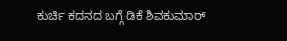ಕುರ್ಚಿ ಕದನದ ಬಗ್ಗೆ ಡಿಕೆ ಶಿವಕುಮಾರ್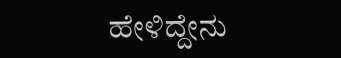ಹೇಳಿದ್ದೇನು